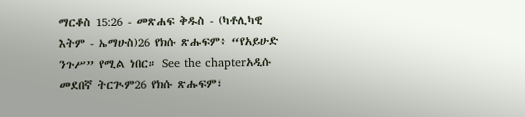ማርቆስ 15:26 - መጽሐፍ ቅዱስ - (ካቶሊካዊ እትም - ኤማሁስ)26 የክሱ ጽሑፍም፥ “የአይሁድ ንጉሥ” የሚል ነበር። See the chapterአዲሱ መደበኛ ትርጒም26 የክሱ ጽሑፍም፣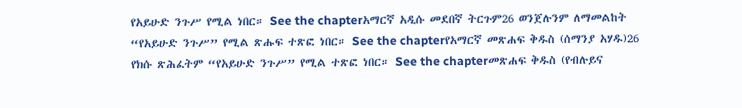የአይሁድ ንጉሥ የሚል ነበር። See the chapterአማርኛ አዲሱ መደበኛ ትርጉም26 ወንጀሉንም ለማመልከት “የአይሁድ ንጉሥ” የሚል ጽሑፍ ተጽፎ ነበር። See the chapterየአማርኛ መጽሐፍ ቅዱስ (ሰማንያ አሃዱ)26 የክሱ ጽሕፈትም “የአይሁድ ንጉሥ” የሚል ተጽፎ ነበር። See the chapterመጽሐፍ ቅዱስ (የብሉይና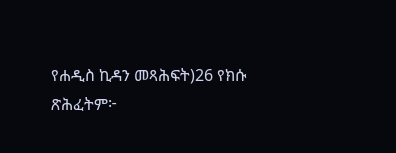የሐዲስ ኪዳን መጻሕፍት)26 የክሱ ጽሕፈትም፦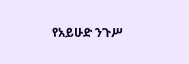የአይሁድ ንጉሥ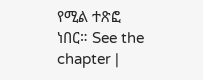የሚል ተጽፎ ነበር። See the chapter |